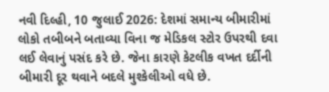નવી દિલ્હી, 10 જુલાઈ 2026: દેશમાં સમાન્ય બીમારીમાં લોકો તબીબને બતાવ્યા વિના જ મેડિકલ સ્ટોર ઉપરથી દવા લઈ લેવાનું પસંદ કરે છે. જેના કારણે કેટલીક વખત દર્દીની બીમારી દૂર થવાને બદલે મુશ્કેલીઓ વધે છે.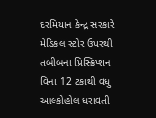દરમિયાન કેન્દ્ર સરકારે મેડિકલ સ્ટોર ઉપરથી તબીબના પ્રિસ્ક્રિપ્શન વિના 12 ટકાથી વધુ આલ્કોહોલ ધરાવતી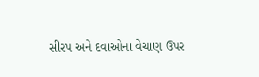સીરપ અને દવાઓના વેચાણ ઉપર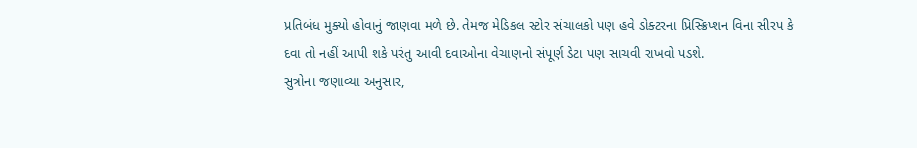પ્રતિબંધ મુક્યો હોવાનું જાણવા મળે છે. તેમજ મેડિકલ સ્ટોર સંચાલકો પણ હવે ડોક્ટરના પ્રિસ્ક્રિપ્શન વિના સીરપ કે દવા તો નહીં આપી શકે પરંતુ આવી દવાઓના વેચાણનો સંપૂર્ણ ડેટા પણ સાચવી રાખવો પડશે.
સુત્રોના જણાવ્યા અનુસાર,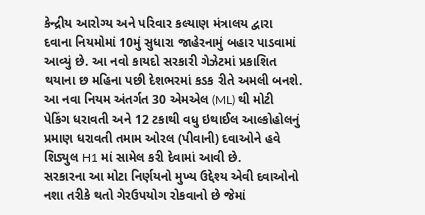કેન્દ્રીય આરોગ્ય અને પરિવાર કલ્યાણ મંત્રાલય દ્વારા દવાના નિયમોમાં 10મું સુધારા જાહેરનામું બહાર પાડવામાં આવ્યું છે. આ નવો કાયદો સરકારી ગેઝેટમાં પ્રકાશિત થયાના છ મહિના પછી દેશભરમાં કડક રીતે અમલી બનશે. આ નવા નિયમ અંતર્ગત 30 એમએલ (ML) થી મોટી પેકિંગ ધરાવતી અને 12 ટકાથી વધુ ઇથાઈલ આલ્કોહોલનું પ્રમાણ ધરાવતી તમામ ઓરલ (પીવાની) દવાઓને હવે શિડ્યુલ H1 માં સામેલ કરી દેવામાં આવી છે.
સરકારના આ મોટા નિર્ણયનો મુખ્ય ઉદ્દેશ્ય એવી દવાઓનો નશા તરીકે થતો ગેરઉપયોગ રોકવાનો છે જેમાં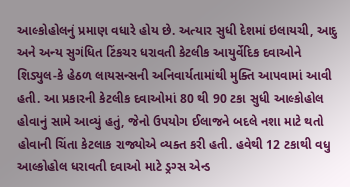આલ્કોહોલનું પ્રમાણ વધારે હોય છે. અત્યાર સુધી દેશમાં ઇલાયચી, આદુ અને અન્ય સુગંધિત ટિંકચર ધરાવતી કેટલીક આયુર્વેદિક દવાઓને શિડ્યુલ-કે હેઠળ લાયસન્સની અનિવાર્યતામાંથી મુક્તિ આપવામાં આવી હતી. આ પ્રકારની કેટલીક દવાઓમાં 80 થી 90 ટકા સુધી આલ્કોહોલ હોવાનું સામે આવ્યું હતું, જેનો ઉપયોગ ઈલાજને બદલે નશા માટે થતો હોવાની ચિંતા કેટલાક રાજ્યોએ વ્યક્ત કરી હતી. હવેથી 12 ટકાથી વધુ આલ્કોહોલ ધરાવતી દવાઓ માટે ડ્રગ્સ એન્ડ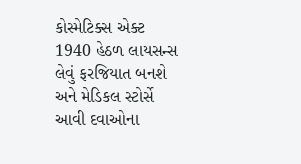કોસ્મેટિક્સ એક્ટ 1940 હેઠળ લાયસન્સ લેવું ફરજિયાત બનશે અને મેડિકલ સ્ટોર્સે આવી દવાઓના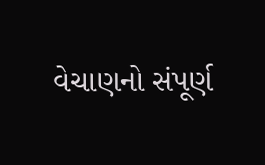વેચાણનો સંપૂર્ણ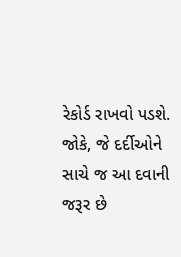રેકોર્ડ રાખવો પડશે. જોકે, જે દર્દીઓને સાચે જ આ દવાની જરૂર છે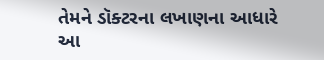તેમને ડૉક્ટરના લખાણના આધારે આ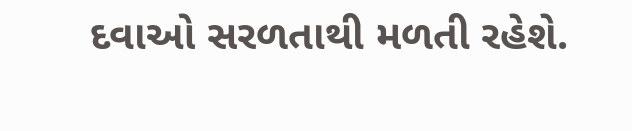દવાઓ સરળતાથી મળતી રહેશે.